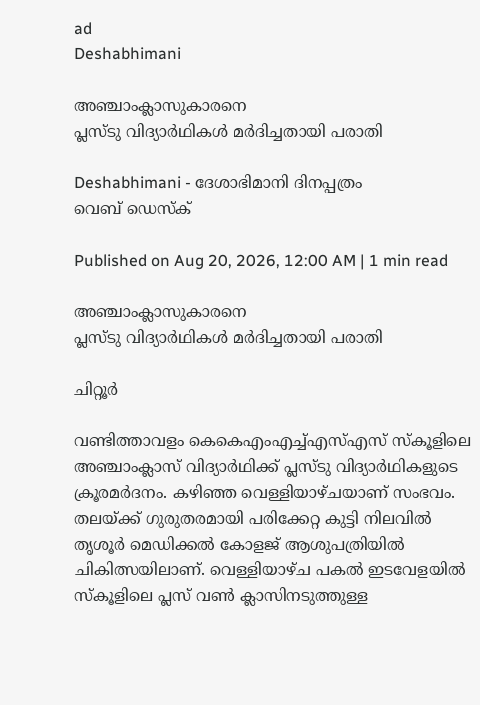ad
Deshabhimani

അഞ്ചാംക്ലാസുകാരനെ
പ്ലസ്ടു വിദ്യാർഥികൾ മർദിച്ചതായി പരാതി

Deshabhimani - ദേശാഭിമാനി ദിനപ്പത്രം
വെബ് ഡെസ്ക്

Published on Aug 20, 2026, 12:00 AM | 1 min read

അഞ്ചാംക്ലാസുകാരനെ
പ്ലസ്ടു വിദ്യാർഥികൾ മർദിച്ചതായി പരാതി

ചിറ്റൂർ

വണ്ടിത്താവളം കെകെഎംഎച്ച്എസ്എസ് സ്കൂളിലെ അഞ്ചാംക്ലാസ് വിദ്യാർഥിക്ക് പ്ലസ്ടു വിദ്യാർഥികളുടെ ക്രൂരമർദനം. കഴിഞ്ഞ വെള്ളിയാഴ്ചയാണ്‌ സംഭവം. തലയ്‌ക്ക് ഗുരുതരമായി പരിക്കേറ്റ കുട്ടി നിലവിൽ തൃശൂർ മെഡിക്കൽ കോളജ് ആശുപത്രിയിൽ ചികിത്സയിലാണ്. വെള്ളിയാഴ്‌ച പകൽ ഇടവേളയിൽ സ്കൂളിലെ പ്ലസ് വൺ ക്ലാസിനടുത്തുള്ള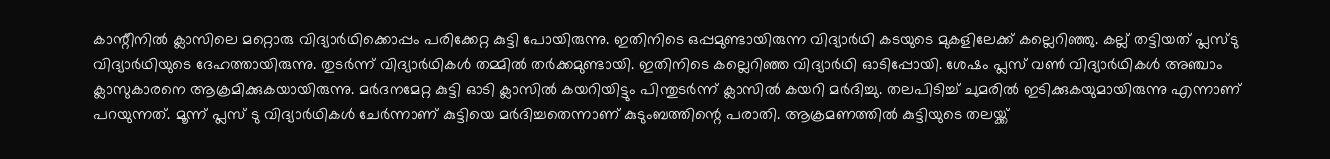കാന്റീനിൽ ക്ലാസിലെ മറ്റൊരു വിദ്യാർഥിക്കൊപ്പം പരിക്കേറ്റ കുട്ടി പോയിരുന്നു. ഇതിനിടെ ഒപ്പമുണ്ടായിരുന്ന വിദ്യാർഥി കടയുടെ മുകളിലേക്ക് കല്ലെറിഞ്ഞു. കല്ല് തട്ടിയത് പ്ലസ്ടു വിദ്യാർഥിയുടെ ദേഹത്തായിരുന്നു. തുടർന്ന് വിദ്യാർഥികൾ തമ്മിൽ തർക്കമുണ്ടായി. ഇതിനിടെ കല്ലെറിഞ്ഞ വിദ്യാർഥി ഓടിപ്പോയി. ശേഷം പ്ലസ് വൺ വിദ്യാർഥികൾ അഞ്ചാം ക്ലാസുകാരനെ ആക്രമിക്കുകയായിരുന്നു. മർദനമേറ്റ കുട്ടി ഓടി ക്ലാസിൽ കയറിയിട്ടും പിന്തുടർന്ന് ക്ലാസിൽ കയറി മർദിച്ചു. തലപിടിച്ച് ചുമരിൽ ഇടിക്കുകയുമായിരുന്നു എന്നാണ് പറയുന്നത്. മൂന്ന് പ്ലസ് ടു വിദ്യാർഥികൾ ചേർന്നാണ് കുട്ടിയെ മർദിച്ചതെന്നാണ് കുടുംബത്തിന്റെ പരാതി. ആക്രമണത്തിൽ കുട്ടിയുടെ തലയ്ക്ക്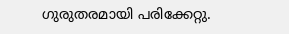ഗുരുതരമായി പരിക്കേറ്റു.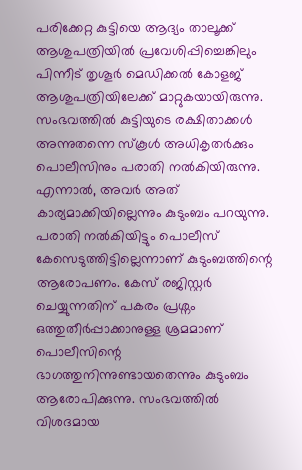പരിക്കേറ്റ കുട്ടിയെ ആദ്യം താലൂക്ക് ആശുപത്രിയിൽ പ്രവേശിപ്പിച്ചെങ്കിലും പിന്നീട് തൃശൂർ മെഡിക്കൽ കോളജ് ആശുപത്രിയിലേക്ക് മാറ്റുകയായിരുന്നു. സംഭവത്തിൽ കുട്ടിയുടെ രക്ഷിതാക്കൾ അന്നുതന്നെ സ്കൂൾ അധികൃതർക്കും പൊലീസിനും പരാതി നൽകിയിരുന്നു. എന്നാൽ, അവർ അത് കാര്യമാക്കിയില്ലെന്നും കുടുംബം പറയുന്നു. പരാതി നൽകിയിട്ടും പൊലീസ് കേസെടുത്തിട്ടില്ലെന്നാണ് കുടുംബത്തിന്റെ ആരോപണം. കേസ് രജിസ്റ്റർ ചെയ്യുന്നതിന് പകരം പ്രശ്നം ഒത്തുതീർപ്പാക്കാനുള്ള ശ്രമമാണ് പൊലീസിന്റെ ഭാഗത്തുനിന്നുണ്ടായതെന്നും കുടുംബം ആരോപിക്കുന്നു. സംഭവത്തിൽ വിശദമായ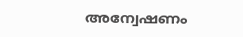അന്വേഷണം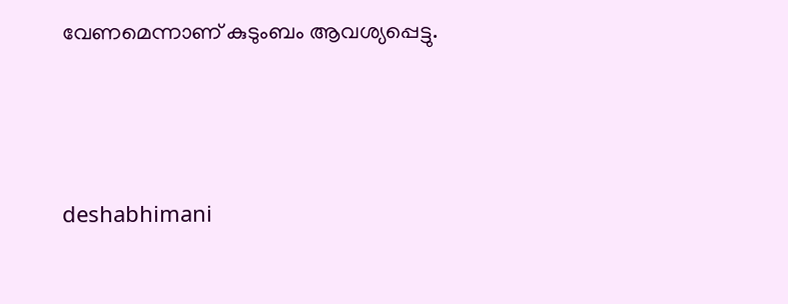വേണമെന്നാണ് കുടുംബം ആവശ്യപ്പെട്ടു.



deshabhimani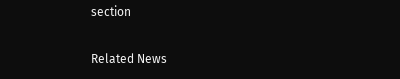section

Related News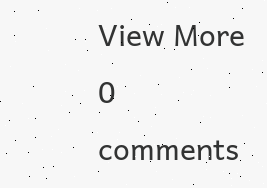View More
0 comments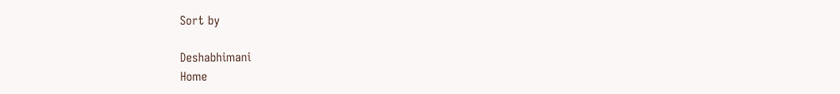Sort by

Deshabhimani
Home